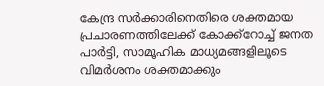കേന്ദ്ര സര്‍ക്കാരിനെതിരെ ശക്തമായ പ്രചാരണത്തിലേക്ക് കോക്ക്റോച്ച് ജനത പാര്‍ട്ടി, സാമൂഹിക മാധ്യമങ്ങളിലൂടെ വിമര്‍ശനം ശക്തമാക്കും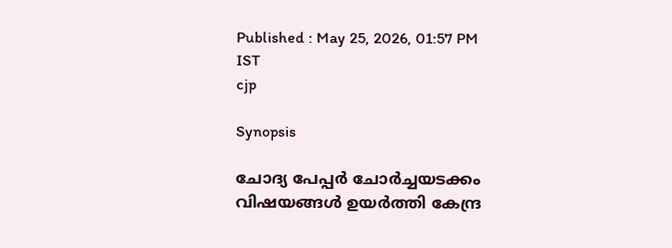Published : May 25, 2026, 01:57 PM IST
cjp

Synopsis

ചോദ്യ പേപ്പര്‍ ചോര്‍ച്ചയടക്കം വിഷയങ്ങള്‍ ഉയര്‍ത്തി കേന്ദ്ര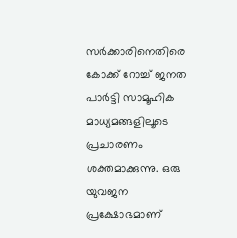സര്‍ക്കാരിനെതിരെ കോക്ക് റോച്ച് ജനത പാര്‍ട്ടി സാമൂഹിക മാധ്യമങ്ങളിലൂടെ പ്രചാരണം ശക്തമാക്കുന്നു. ഒരു യുവജന പ്രക്ഷോഭമാണ്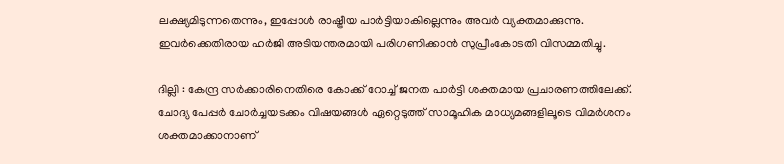ലക്ഷ്യമിടുന്നതെന്നും, ഇപ്പോള്‍ രാഷ്ട്രീയ പാര്‍ട്ടിയാകില്ലെന്നും അവര്‍ വ്യക്തമാക്കുന്നു. ഇവര്‍ക്കെതിരായ ഹര്‍ജി അടിയന്തരമായി പരിഗണിക്കാന്‍ സുപ്രീംകോടതി വിസമ്മതിച്ചു.

ദില്ലി : കേന്ദ്ര സര്‍ക്കാരിനെതിരെ കോക്ക് റോച്ച് ജനത പാര്‍ട്ടി ശക്തമായ പ്രചാരണത്തിലേക്ക്. ചോദ്യ പേപ്പര്‍ ചോര്‍ച്ചയടക്കം വിഷയങ്ങള്‍ ഏറ്റെടുത്ത് സാമൂഹിക മാധ്യമങ്ങളിലൂടെ വിമര്‍ശനം ശക്തമാക്കാനാണ്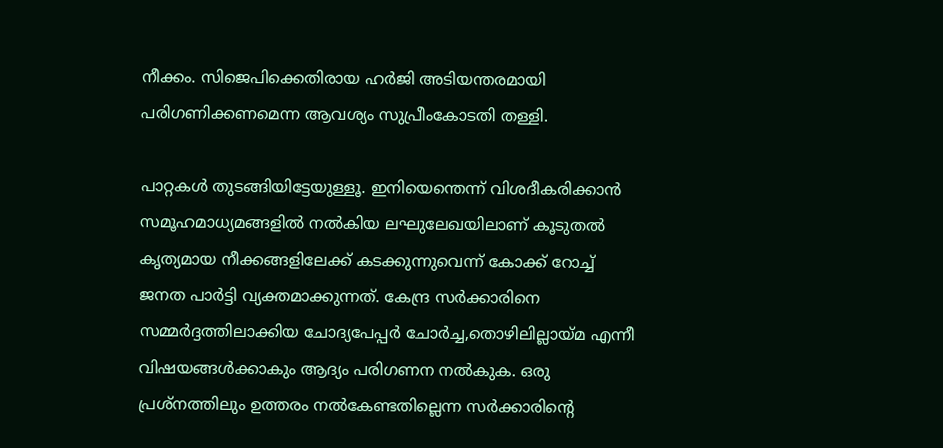നീക്കം. സിജെപിക്കെതിരായ ഹര്‍ജി അടിയന്തരമായി പരിഗണിക്കണമെന്ന ആവശ്യം സുപ്രീംകോടതി തള്ളി.

പാറ്റകള്‍ തുടങ്ങിയിട്ടേയുള്ളൂ. ഇനിയെന്തെന്ന് വിശദീകരിക്കാന്‍ സമൂഹമാധ്യമങ്ങളില്‍ നല്‍കിയ ലഘുലേഖയിലാണ് കൂടുതല്‍ കൃത്യമായ നീക്കങ്ങളിലേക്ക് കടക്കുന്നുവെന്ന് കോക്ക് റോച്ച് ജനത പാര്‍ട്ടി വ്യക്തമാക്കുന്നത്. കേന്ദ്ര സര്‍ക്കാരിനെ സമ്മര്‍ദ്ദത്തിലാക്കിയ ചോദ്യപേപ്പര്‍ ചോര്‍ച്ച,തൊഴിലില്ലായ്മ എന്നീ വിഷയങ്ങള്‍ക്കാകും ആദ്യം പരിഗണന നല്‍കുക. ഒരു പ്രശ്നത്തിലും ഉത്തരം നല്‍കേണ്ടതില്ലെന്ന സര്‍ക്കാരിന്‍റെ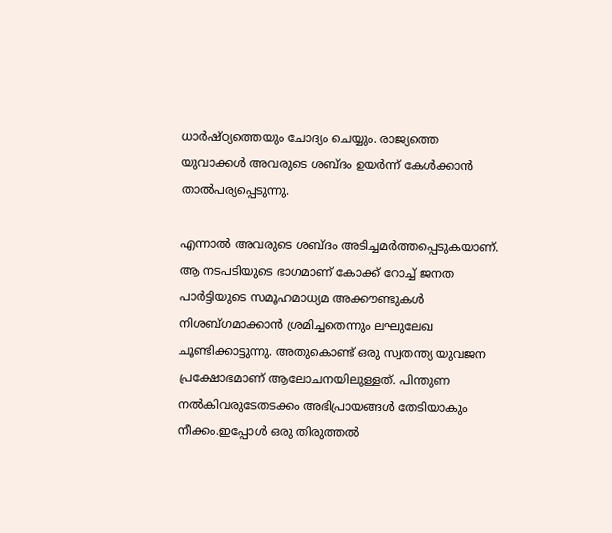ധാര്‍ഷ്ഠ്യത്തെയും ചോദ്യം ചെയ്യും. രാജ്യത്തെ യുവാക്കള്‍ അവരുടെ ശബ്ദം ഉയര്‍ന്ന് കേള്‍ക്കാന്‍ താല്‍പര്യപ്പെടുന്നു.

എന്നാല്‍ അവരുടെ ശബ്ദം അടിച്ചമര്‍ത്തപ്പെടുകയാണ്. ആ നടപടിയുടെ ഭാഗമാണ് കോക്ക് റോച്ച് ജനത പാര്‍ട്ടിയുടെ സമൂഹമാധ്യമ അക്കൗണ്ടുകള്‍ നിശബ്ഗമാക്കാന്‍ ശ്രമിച്ചതെന്നും ലഘുലേഖ ചൂണ്ടിക്കാട്ടുന്നു. അതുകൊണ്ട് ഒരു സ്വതന്ത്യ യുവജന പ്രക്ഷോഭമാണ് ആലോചനയിലുള്ളത്. പിന്തുണ നല്‍കിവരുടേതടക്കം അഭിപ്രായങ്ങള്‍ തേടിയാകും നീക്കം.ഇപ്പോള്‍ ഒരു തിരുത്തല്‍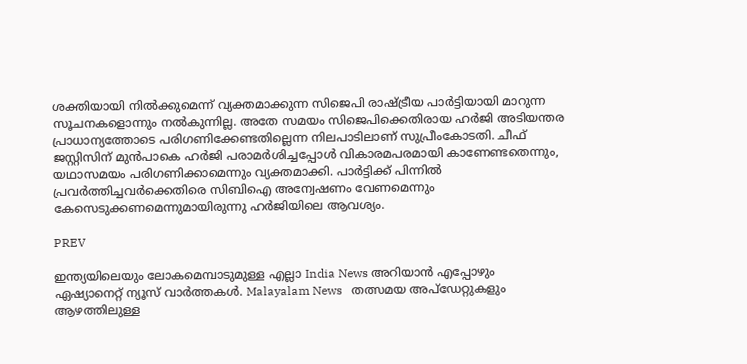ശക്തിയായി നില്‍ക്കുമെന്ന് വ്യക്തമാക്കുന്ന സിജെപി രാഷ്ട്രീയ പാര്‍ട്ടിയായി മാറുന്ന സൂചനകളൊന്നും നല്‍കുന്നില്ല. അതേ സമയം സിജെപിക്കെതിരായ ഹര്‍ജി അടിയന്തര പ്രാധാന്യത്തോടെ പരിഗണിക്കേണ്ടതില്ലെന്ന നിലപാടിലാണ് സുപ്രീംകോടതി. ചീഫ് ജസ്റ്റിസിന് മുന്‍പാകെ ഹര്‍ജി പരാമര്‍ശിച്ചപ്പോള്‍ വികാരമപരമായി കാണേണ്ടതെന്നും, യഥാസമയം പരിഗണിക്കാമെന്നും വ്യക്തമാക്കി. പാര്‍ട്ടിക്ക് പിന്നില്‍ പ്രവര്‍ത്തിച്ചവര്‍ക്കെതിരെ സിബിഐ അന്വേഷണം വേണമെന്നും കേസെടുക്കണമെന്നുമായിരുന്നു ഹര്‍ജിയിലെ ആവശ്യം.

PREV

ഇന്ത്യയിലെയും ലോകമെമ്പാടുമുള്ള എല്ലാ India News അറിയാൻ എപ്പോഴും ഏഷ്യാനെറ്റ് ന്യൂസ് വാർത്തകൾ. Malayalam News   തത്സമയ അപ്‌ഡേറ്റുകളും ആഴത്തിലുള്ള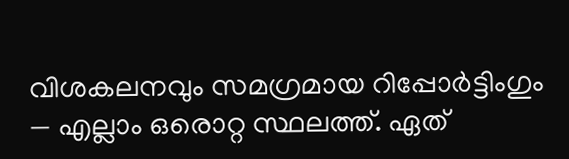വിശകലനവും സമഗ്രമായ റിപ്പോർട്ടിംഗും — എല്ലാം ഒരൊറ്റ സ്ഥലത്ത്. ഏത്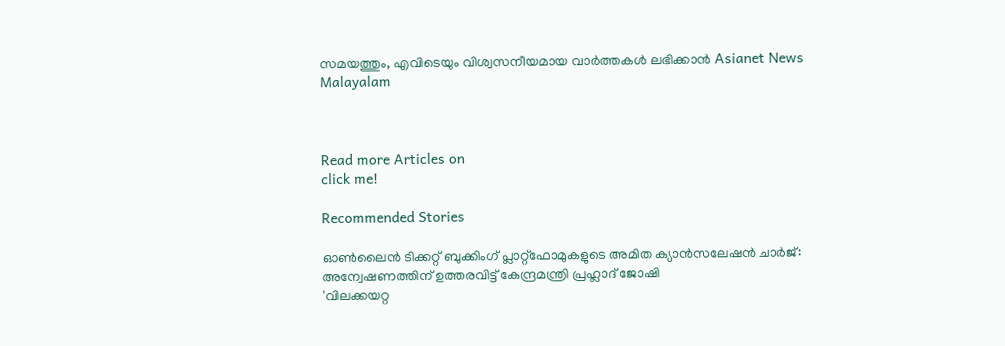സമയത്തും, എവിടെയും വിശ്വസനീയമായ വാർത്തകൾ ലഭിക്കാൻ Asianet News Malayalam



Read more Articles on
click me!

Recommended Stories

ഓൺലൈൻ ടിക്കറ്റ് ബുക്കിംഗ് പ്ലാറ്റ്‌ഫോമുകളുടെ അമിത ക്യാൻസലേഷൻ ചാർജ്: അന്വേഷണത്തിന് ഉത്തരവിട്ട് കേന്ദ്രമന്ത്രി പ്രഹ്ലാദ് ജോഷി
'വിലക്കയറ്റ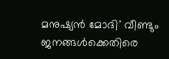മനുഷ്യൻ മോദി' വീണ്ടും ജനങ്ങൾക്കെതിരെ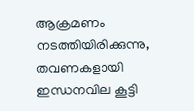ആക്രമണം നടത്തിയിരിക്കുന്നു, തവണകളായി ഇന്ധനവില കൂട്ടി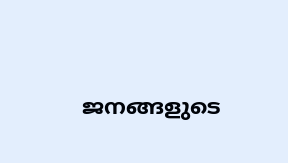ജനങ്ങളുടെ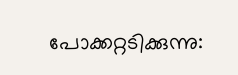പോക്കറ്റടിക്കുന്നു: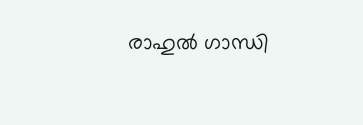രാഹുൽ ഗാന്ധി